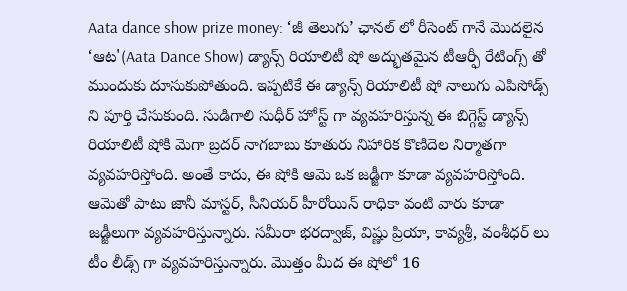Aata dance show prize money: ‘జీ తెలుగు’ ఛానల్ లో రీసెంట్ గానే మొదలైన ‘ఆట'(Aata Dance Show) డ్యాన్స్ రియాలిటీ షో అద్భుతమైన టీఆర్ఫీ రేటింగ్స్ తో ముందుకు దూసుకుపోతుంది. ఇప్పటికే ఈ డ్యాన్స్ రియాలిటీ షో నాలుగు ఎపిసోడ్స్ ని పూర్తి చేసుకుంది. సుడిగాలి సుధీర్ హోస్ట్ గా వ్యవహరిస్తున్న ఈ బిగ్గెస్ట్ డ్యాన్స్ రియాలిటీ షోకి మెగా బ్రదర్ నాగబాబు కూతురు నిహారిక కొణిదెల నిర్మాతగా వ్యవహరిస్తోంది. అంతే కాదు, ఈ షోకి ఆమె ఒక జడ్జీగా కూడా వ్యవహరిస్తోంది. ఆమెతో పాటు జానీ మాస్టర్, సీనియర్ హీరోయిన్ రాధికా వంటి వారు కూడా జడ్జీలుగా వ్యవహరిస్తున్నారు. సమీరా భరద్వాజ్, విష్ణు ప్రియా, కావ్యశ్రీ, వంశీధర్ లు టీం లీడ్స్ గా వ్యవహరిస్తున్నారు. మొత్తం మీద ఈ షోలో 16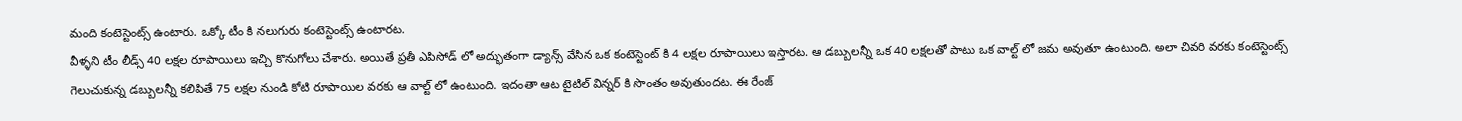మంది కంటెస్టెంట్స్ ఉంటారు. ఒక్కో టీం కి నలుగురు కంటెస్టెంట్స్ ఉంటారట.
వీళ్ళని టీం లీడ్స్ 40 లక్షల రూపాయిలు ఇచ్చి కొనుగోలు చేశారు. అయితే ప్రతీ ఎపిసోడ్ లో అద్భుతంగా డ్యాన్స్ వేసిన ఒక కంటెస్టెంట్ కి 4 లక్షల రూపాయిలు ఇస్తారట. ఆ డబ్బులన్నీ ఒక 40 లక్షలతో పాటు ఒక వాల్ట్ లో జమ అవుతూ ఉంటుంది. అలా చివరి వరకు కంటెస్టెంట్స్ గెలుచుకున్న డబ్బులన్నీ కలిపితే 75 లక్షల నుండి కోటి రూపాయిల వరకు ఆ వాల్ట్ లో ఉంటుంది. ఇదంతా ఆట టైటిల్ విన్నర్ కి సొంతం అవుతుందట. ఈ రేంజ్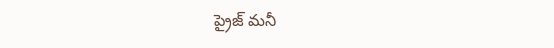ప్రైజ్ మనీ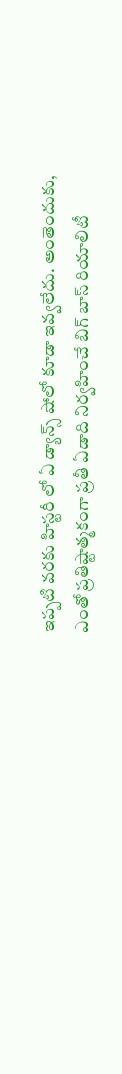ఇప్పటి వరకు హిస్టరీ లో ఏ డ్యాన్స్ షోలో కూడా ఇవ్వలేదు. అంతెందుకు, ఎంతో ప్రతిష్టాత్మకంగా ప్రతీ ఏడాది నిర్వహించే బిగ్ బాస్ రియాలిటీ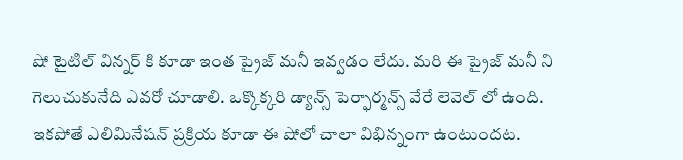షో టైటిల్ విన్నర్ కి కూడా ఇంత ప్రైజ్ మనీ ఇవ్వడం లేదు. మరి ఈ ప్రైజ్ మనీ ని గెలుచుకునేది ఎవరో చూడాలి. ఒక్కొక్కరి డ్యాన్స్ పెర్ఫార్మన్స్ వేరే లెవెల్ లో ఉంది.
ఇకపోతే ఎలిమినేషన్ ప్రక్రియ కూడా ఈ షోలో చాలా విభిన్నంగా ఉంటుందట.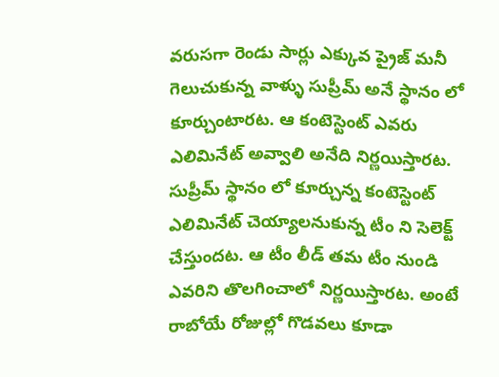వరుసగా రెండు సార్లు ఎక్కువ ప్రైజ్ మనీ గెలుచుకున్న వాళ్ళు సుప్రీమ్ అనే స్థానం లో కూర్చుంటారట. ఆ కంటెస్టెంట్ ఎవరు ఎలిమినేట్ అవ్వాలి అనేది నిర్ణయిస్తారట. సుప్రీమ్ స్థానం లో కూర్చున్న కంటెస్టెంట్ ఎలిమినేట్ చెయ్యాలనుకున్న టీం ని సెలెక్ట్ చేస్తుందట. ఆ టీం లీడ్ తమ టీం నుండి ఎవరిని తొలగించాలో నిర్ణయిస్తారట. అంటే రాబోయే రోజుల్లో గొడవలు కూడా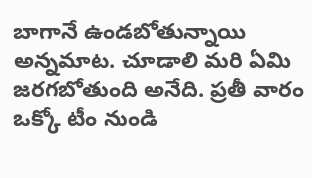బాగానే ఉండబోతున్నాయి అన్నమాట. చూడాలి మరి ఏమి జరగబోతుంది అనేది. ప్రతీ వారం ఒక్కో టీం నుండి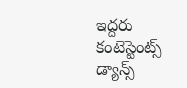ఇద్దరు కంటెస్టెంట్స్ డ్యాన్స్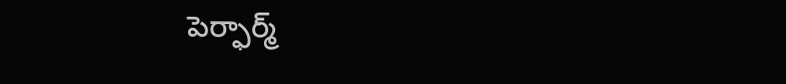పెర్ఫార్మ్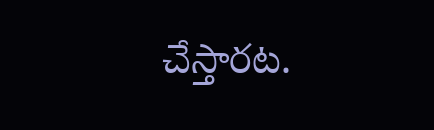చేస్తారట.